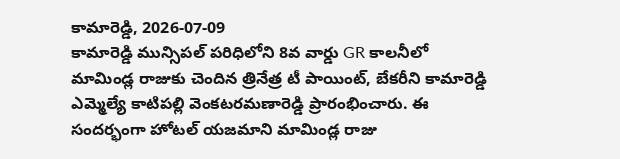కామారెడ్డి, 2026-07-09
కామారెడ్డి మున్సిపల్ పరిధిలోని 8వ వార్డు GR కాలనీలో మామిండ్ల రాజుకు చెందిన త్రినేత్ర టీ పాయింట్, బేకరీని కామారెడ్డి ఎమ్మెల్యే కాటిపల్లి వెంకటరమణారెడ్డి ప్రారంభించారు. ఈ సందర్భంగా హోటల్ యజమాని మామిండ్ల రాజు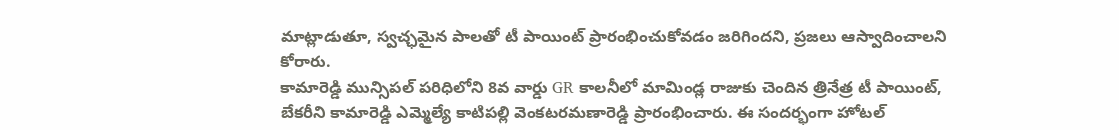మాట్లాడుతూ, స్వచ్ఛమైన పాలతో టీ పాయింట్ ప్రారంభించుకోవడం జరిగిందని, ప్రజలు ఆస్వాదించాలని కోరారు.
కామారెడ్డి మున్సిపల్ పరిధిలోని 8వ వార్డు GR కాలనీలో మామిండ్ల రాజుకు చెందిన త్రినేత్ర టీ పాయింట్, బేకరీని కామారెడ్డి ఎమ్మెల్యే కాటిపల్లి వెంకటరమణారెడ్డి ప్రారంభించారు. ఈ సందర్భంగా హోటల్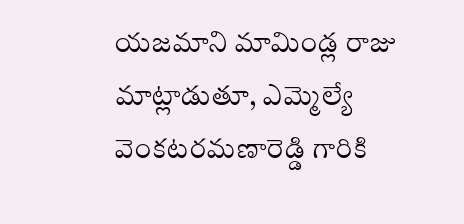యజమాని మామిండ్ల రాజు మాట్లాడుతూ, ఎమ్మెల్యే వెంకటరమణారెడ్డి గారికి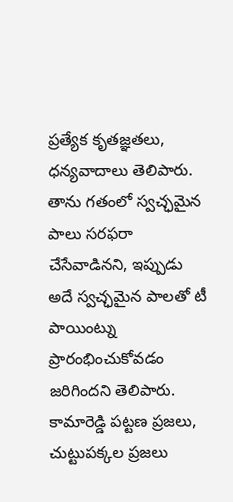ప్రత్యేక కృతజ్ఞతలు, ధన్యవాదాలు తెలిపారు.
తాను గతంలో స్వచ్ఛమైన పాలు సరఫరా చేసేవాడినని, ఇప్పుడు అదే స్వచ్ఛమైన పాలతో టీ పాయింట్ను ప్రారంభించుకోవడం జరిగిందని తెలిపారు. కామారెడ్డి పట్టణ ప్రజలు, చుట్టుపక్కల ప్రజలు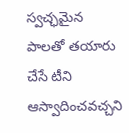స్వచ్ఛమైన పాలతో తయారు చేసే టీని ఆస్వాదించవచ్చని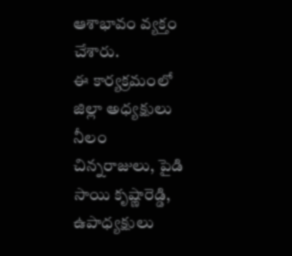ఆశాభావం వ్యక్తం చేశారు.
ఈ కార్యక్రమంలో జిల్లా అధ్యక్షులు నీలం చిన్నరాజులు, పైడి సాయి కృష్ణారెడ్డి, ఉపాధ్యక్షులు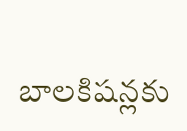బాలకిషన్లకు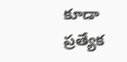కూడా ప్రత్యేక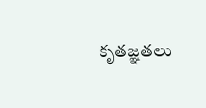కృతజ్ఞతలు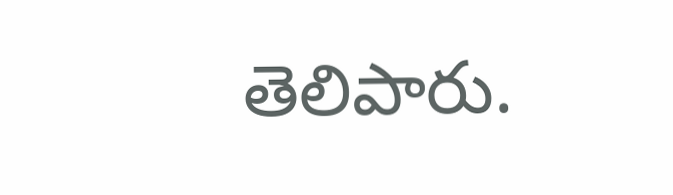తెలిపారు.